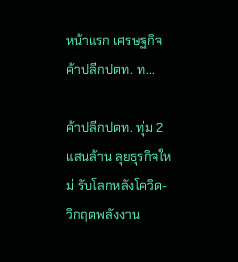หน้าแรก เศรษฐกิจ ค้าปลีกปตท. ท...

ค้าปลีกปตท. ทุ่ม 2 แสนล้าน ลุยธุรกิจใหม่ รับโลกหลังโควิด-วิกฤตพลังงาน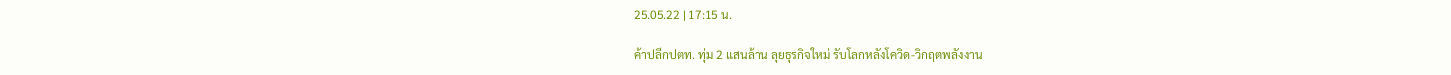25.05.22 | 17:15 น.

ค้าปลีกปตท. ทุ่ม 2 แสนล้าน ลุยธุรกิจใหม่ รับโลกหลังโควิด-วิกฤตพลังงาน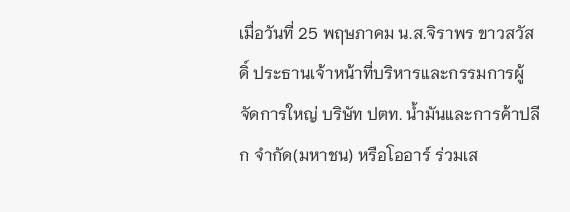เมื่อวันที่ 25 พฤษภาคม น.ส.จิราพร ขาวสวัสดิ์ ประธานเจ้าหน้าที่บริหารและกรรมการผู้จัดการใหญ่ บริษัท ปตท. น้ำมันและการค้าปลีก จำกัด(มหาชน) หรือโออาร์ ร่วมเส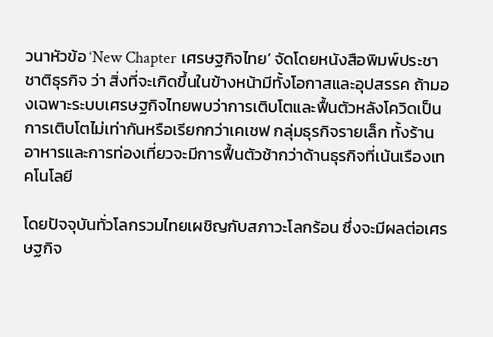วนาหัวข้อ ‘New Chapter เศรษฐกิจไทย’ จัดโดยหนังสือพิมพ์ประชาชาติธุรกิจ ว่า สิ่งที่จะเกิดขึ้นในข้างหน้ามีทั้งโอกาสและอุปสรรค ถ้ามองเฉพาะระบบเศรษฐกิจไทยพบว่าการเติบโตและฟื้นตัวหลังโควิดเป็นการเติบโตไม่เท่ากันหรือเรียกกว่าเคเชฟ กลุ่มธุรกิจรายเล็ก ทั้งร้านอาหารและการท่องเที่ยวจะมีการฟื้นตัวช้ากว่าด้านธุรกิจที่เน้นเรืองเทคโนโลยี

โดยปัจจุบันทั่วโลกรวมไทยเผชิญกับสภาวะโลกร้อน ซึ่งจะมีผลต่อเศรษฐกิจ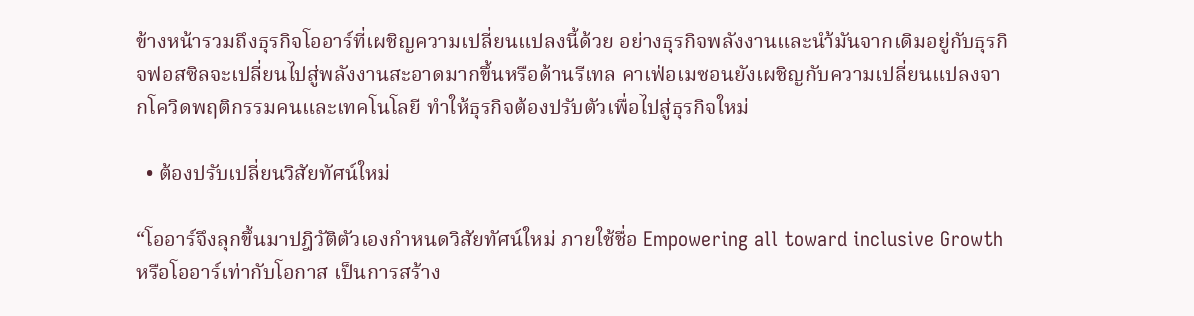ข้างหน้ารวมถึงธุรกิจโออาร์ที่เผชิญความเปลี่ยนแปลงนี้ด้วย อย่างธุรกิจพลังงานและนำ้มันจากเดิมอยู่กับธุรกิจฟอสซิลจะเปลี่ยนไปสู่พลังงานสะอาดมากขึ้นหรือด้านรีเทล คาเฟ่อเมซอนยังเผชิญกับความเปลี่ยนแปลงจากโควิดพฤติกรรมคนและเทคโนโลยี ทำให้ธุรกิจต้องปรับตัวเพื่อไปสู่ธุรกิจใหม่

  • ต้องปรับเปลี่ยนวิสัยทัศน์ใหม่

“โออาร์จึงลุกขึ้นมาปฎิวัติตัวเองกำหนดวิสัยทัศน์ใหม่ ภายใช้ชื่อ Empowering all toward inclusive Growth หรือโออาร์เท่ากับโอกาส เป็นการสร้าง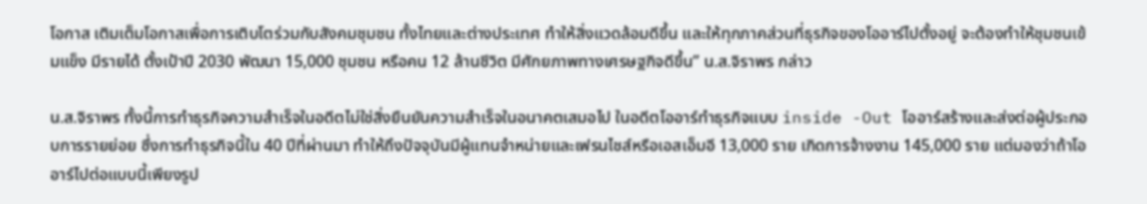โอกาส เติมเต็มโอกาสเพื่อการเติบโตร่วมกับสังคมชุมชน ทั้งไทยและต่างประเทศ ทำให้สิ่งแวดล้อมดีขึ้น และให้ทุกภาคส่วนที่ธุรกิจของโออาร์ไปตั้งอยู่ จะต้องทำให้ชุมชนเข้มแข็ง มีรายได้ ตั้งเป้าปี 2030 พัฒนา 15,000 ชุมชน หรือคน 12 ล้านชีวิต มีศักยภาพทางเศรษฐกิจดีขึ้น” น.ส.จิราพร กล่าว

น.ส.จิราพร ทั้งนี้การทำธุรกิจความสำเร็จในอดีตไม่ใช่สิ่งยืนยันความสำเร็จในอนาคตเสมอไป ในอดีตโออาร์ทำธุรกิจแบบ inside -Out โออาร์สร้างและส่งต่อผู้ประกอบการรายย่อย ซึ่งการทำธุรกิจนี้ใน 40 ปีที่ผ่านมา ทำให้ถึงปัจจุบันมีผู้แทนจำหน่ายและเฟรนไชส์หรือเอสเอ็มอี 13,000 ราย เกิดการจ้างงาน 145,000 ราย แต่มองว่าถ้าโออาร์ไปต่อแบบนี้เพียงรูป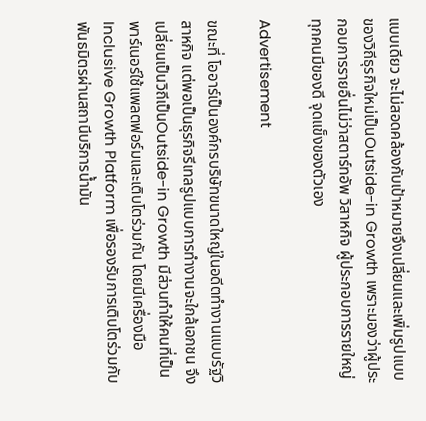แบบเดียว จะไม่สอดคล้องกับเป้าหมายจึงเปลี่ยนและเพิ่มรูปแบบของวิถีธุรกิจใหม่เป็นOutside-in Growth เพราะมองว่าผู้ประกอบการรายอื่นไม่ว่าสตาร์ทอัพ วิสาหกิจ ผู้ประกอบการรายใหญ่ ทุกคนมีของดี จุดแข็งของตัวเอง

Advertisement

ขณะที่ โออาร์เป็นองค์กรบริษัทขนาดใหญ่ในอดีตทำงานแบบรัฐวิสาหกิจ แต่พอเป็นธุรกิจรีเทลรูปแบบการทำงานจะใกล้เอกชน จึงเปลี่ยนเป็นวิถีเป็นOutside-in Growth มีส่วนทำให้คนที่เป็นพาร์เนอร์ใช้แพลตฟอร์มและเติบโตร่วมกัน โดยมีเครื่องมือ Inclusive Growth Platform เพื่อรองรับการเติบโตร่วมกับพันธมิตรผ่านสถานีบริการน้ำมัน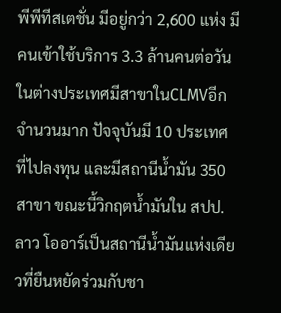พีพีทีสเตชั่น มีอยู่กว่า 2,600 แห่ง มีคนเข้าใช้บริการ 3.3 ล้านคนต่อวัน ในต่างประเทศมีสาขาในCLMVอีกจำนวนมาก ปัจจุบันมี 10 ประเทศ ที่ไปลงทุน และมีสถานีน้ำมัน 350 สาขา ขณะนี้วิกฤตน้ำมันใน สปป.ลาว โออาร์เป็นสถานีน้ำมันแห่งเดียวที่ยืนหยัดร่วมกับชา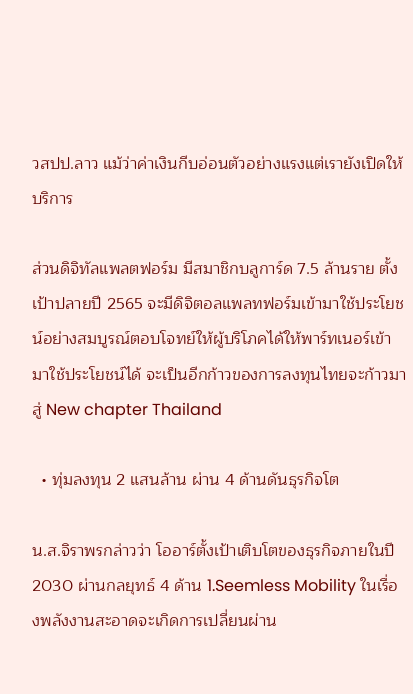วสปป.ลาว แม้ว่าค่าเงินกีบอ่อนตัวอย่างแรงแต่เรายังเปิดให้บริการ

ส่วนดิจิทัลแพลตฟอร์ม มีสมาชิกบลูการ์ด 7.5 ล้านราย ตั้งเป้าปลายปี 2565 จะมีดิจิตอลแพลทฟอร์มเข้ามาใช้ประโยชน์อย่างสมบูรณ์ตอบโจทย์ให้ผู้บริโภคได้ให้พาร์ทเนอร์เข้ามาใช้ประโยชน์ได้ จะเป็นอีกก้าวของการลงทุนไทยจะก้าวมาสู่ New chapter Thailand

  • ทุ่มลงทุน 2 แสนล้าน ผ่าน 4 ด้านดันธุรกิจโต

น.ส.จิราพรกล่าวว่า โออาร์ตั้งเป้าเติบโตของธุรกิจภายในปี 2030 ผ่านกลยุทธ์ 4 ด้าน 1.Seemless Mobility ในเรื่องพลังงานสะอาดจะเกิดการเปลี่ยนผ่าน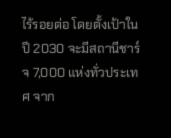ไร้รอยต่อ โดยตั้งเป้าในปี 2030 จะมีสถานีชาร์จ 7,000 แห่งทั่วประเทศ จาก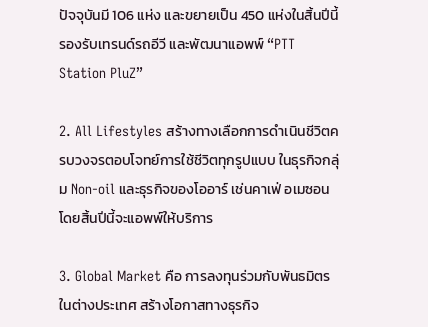ปัจจุบันมี 106 แห่ง และขยายเป็น 450 แห่งในสิ้นปีนี้ รองรับเทรนด์รถอีวี และพัฒนาแอพพ์ “PTT Station PluZ”

2. All Lifestyles สร้างทางเลือกการดำเนินชีวิตครบวงจรตอบโจทย์การใช้ชีวิตทุกรูปแบบ ในธุรกิจกลุ่ม Non-oil และธุรกิจของโออาร์ เช่นคาเฟ่ อเมซอน โดยสิ้นปีนี้จะแอพพ์ให้บริการ

3. Global Market คือ การลงทุนร่วมกับพันธมิตรในต่างประเทศ สร้างโอกาสทางธุรกิจ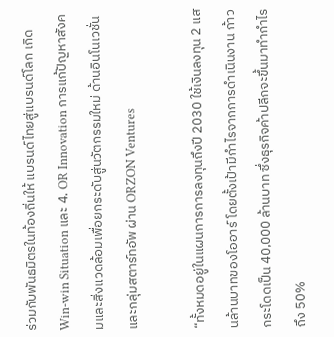ร่วมกับพันธมิตรในท้องถิ่นให้ แบรนด์ไทยสู่แบรนด์โลก เกิด Win-win Situation และ 4. OR Innovation การแก้ปัญหาสังคมและสิ่งแวดล้อมเพื่อยกระดับสู่นวัตกรรมใหม่ ด้านอินโนเวชั่นและกลุ่มสตาร์ทอัพ ผ่าน ORZON Ventures

“ทั้งหมดอยู่ในแผนการการลงทุนถึงปี 2030 ใช้เงินลงทุน 2 แสนล้านบาทของโออาร์ โดยตั้งเป้ามีกำไรจากการดำเนินงาน ก้าวกระโดดเป็น 40,000 ล้านบาท ซึ่งธุรกิจค้าปลีกจะขึ้นมาทำกำไรถึง 50%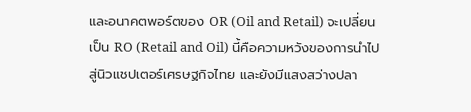และอนาคตพอร์ตของ OR (Oil and Retail) จะเปลี่ยนเป็น RO (Retail and Oil) นี้คือความหวังของการนำไปสู่นิวแชปเตอร์เศรษฐกิจไทย และยังมีแสงสว่างปลา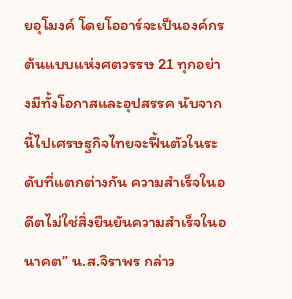ยอุโมงค์ โดยโออาร์จะเป็นองค์กรต้นแบบแห่งศตวรรษ 21 ทุกอย่างมีทั้งโอกาสและอุปสรรค นับจากนี้ไปเศรษฐกิจไทยจะฟื้นตัวในระดับที่แตกต่างกัน ความสำเร็จในอดีตไม่ใช่สิ่งยืนยันความสำเร็จในอนาคต” น.ส.จิราพร กล่าว